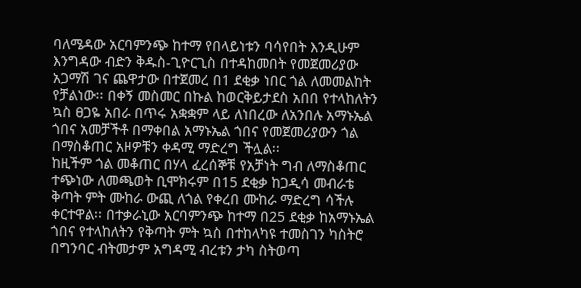ባለሜዳው አርባምንጭ ከተማ የበላይነቱን ባሳየበት እንዲሁም እንግዳው ብድን ቅዱስ-ጊዮርጊስ በተዳከመበት የመጀመሪያው አጋማሽ ገና ጨዋታው በተጀመረ በ1 ደቂቃ ነበር ጎል ለመመልከት የቻልነው፡፡ በቀኝ መስመር በኩል ከወርቅይታደስ አበበ የተላከለትን ኳስ ፀጋዬ አበራ በጥሩ አቋቋም ላይ ለነበረው ለአንበሉ አማኑኤል ጎበና አመቻችቶ በማቀበል አማኑኤል ጎበና የመጀመሪያውን ጎል በማስቆጠር አዞዎቹን ቀዳሚ ማድረግ ችሏል፡፡
ከዚችም ጎል መቆጠር በሃላ ፈረሰኞቹ የአቻነት ግብ ለማስቆጠር ተጭነው ለመጫወት ቢሞክሩም በ15 ደቂቃ ከጋዲሳ መብራቴ ቅጣት ምት ሙከራ ውጪ ለጎል የቀረበ ሙከራ ማድረግ ሳችሉ ቀርተዋል፡፡ በተቃራኒው አርባምንጭ ከተማ በ25 ደቂቃ ከአማኑኤል ጎበና የተላከለትን የቅጣት ምት ኳስ በተከላካዩ ተመስገን ካስትሮ በግንባር ብትመታም አግዳሚ ብረቱን ታካ ስትወጣ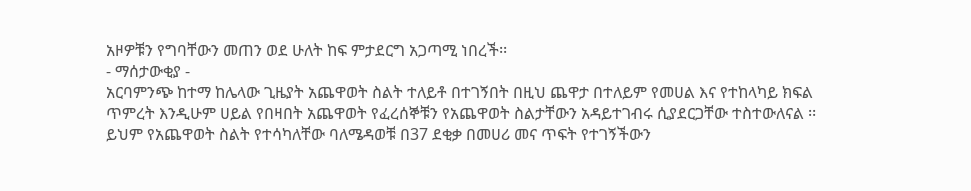አዞዎቹን የግባቸውን መጠን ወደ ሁለት ከፍ ምታደርግ አጋጣሚ ነበረች፡፡
- ማሰታውቂያ -
አርባምንጭ ከተማ ከሌላው ጊዜያት አጨዋወት ስልት ተለይቶ በተገኝበት በዚህ ጨዋታ በተለይም የመሀል እና የተከላካይ ክፍል ጥምረት እንዲሁም ሀይል የበዛበት አጨዋወት የፈረሰኞቹን የአጨዋወት ስልታቸውን አዳይተገብሩ ሲያደርጋቸው ተስተውለናል ፡፡ ይህም የአጨዋወት ስልት የተሳካለቸው ባለሜዳወቹ በ37 ደቂቃ በመሀሪ መና ጥፍት የተገኝችውን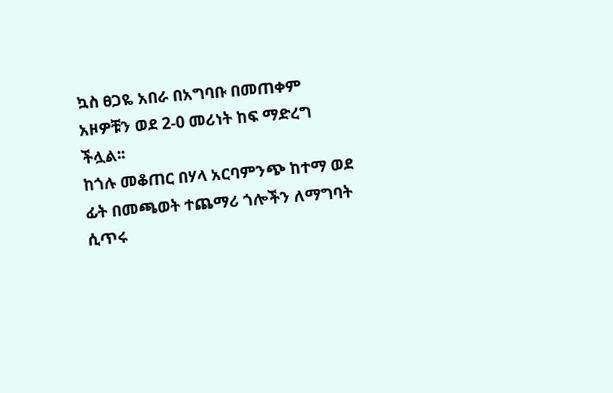ኳስ ፀጋዬ አበራ በአግባቡ በመጠቀም አዞዎቹን ወደ 2-0 መሪነት ከፍ ማድረግ ችሏል፡፡
ከጎሉ መቆጠር በሃላ አርባምንጭ ከተማ ወደ ፊት በመጫወት ተጨማሪ ጎሎችን ለማግባት ሲጥሩ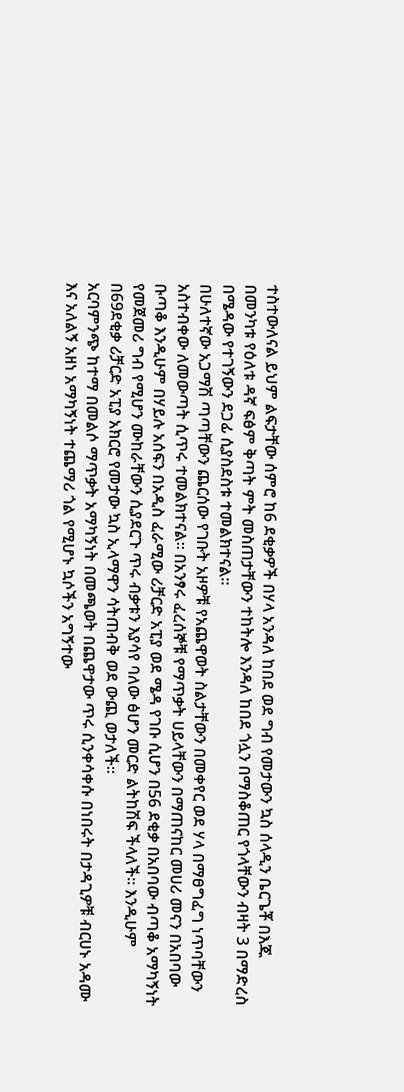ተስተውለናል ይህም ልፍታቸው ሰምሮ ከ6 ደቂቃዎች በሃላ አንዳለ ከበደ ወደ ግብ የመታውን ኳስ ሰላዲን ቤርጌቾ በእጁ በመንካቱ የዕለቱ ዳኛ ፍፅም ቅጣት ምት መስጠታቸውን ተከትሎ እንዳለ ከበደ ጎሏን በማስቆጠር የጎላቸውን ብዛት 3 በማድረስ በሜዳው የተገኝውን ደጋፊ ሲያስደስቱ ተመልክተናል፡፡
በሁለተኛው አጋማሽ ጣጣቸውን ጨርሰው የገቡት አዞዎቹ የአጨዋወት ስልታቸውን በመቀየር ወደ ሃላ በማፀግፈግ ነጥባቸውን አስተብቀው ለመውጣት ሲጥሩ ተመልክተናል፡፡ በአንፃሩ ፈረሰኞቹ የማጥቃት ሀይላቸውን በማጠናከር መሀሪ መናን በአበባው ቡጣቆ እንዲሁም በሃይሉ አሰፍን በአዲስ ፈራሚው ሪቻርድ አፒያ ወደ ሜዳ የገቡ ሲሆን በ56 ደቂቃ በአበባው ብጣቆ አማካኝነት የመጀመሪ ግብ የሚሆን ሙከራቸውን ሲያደርጉ ጥሩ ብቃቱን እያሳየ ባለው ፅሆን መርድ ልትከሽፍ ችላለች፡፡ እንዲሁም በ69ደቂቃ ሪቻርድ አፒያ አክርሮ የመታው ኳስ ኢላማዋን ሳትጠብቅ ወደ ውጪ ወታለች፡፡
አርባምንጭ ከተማ በመልሶ ማጥቃት አማካኝነት በመጫወት በጨዋታው ጥሩ ሲንቀሳቀሱ በነበሩት በታዳጊዎቹ ብርሀኑ አዳሙ እና አለልኝ አዘነ አማካኝነት ተጨማሪ ጎል የሚሆኑ ኳሶችን አግኝተው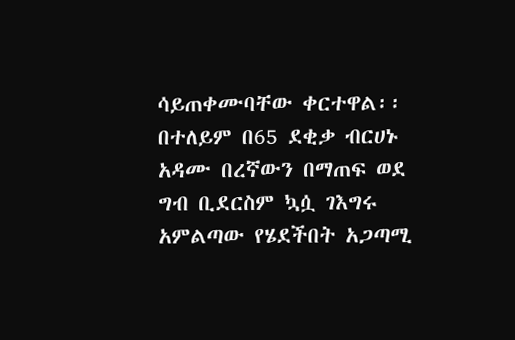ሳይጠቀሙባቸው ቀርተዋል፡፡ በተለይም በ65 ደቂቃ ብርሀኑ አዳሙ በረኛውን በማጠፍ ወደ ግብ ቢደርስም ኳሷ ገእግሩ አምልጣው የሄደችበት አጋጣሚ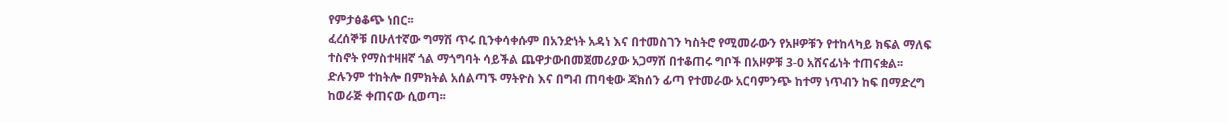የምታፅቆጭ ነበር፡፡
ፈረሰኞቹ በሁለተኛው ግማሽ ጥሩ ቢንቀሳቀሱም በአንድነት አዳነ እና በተመስገን ካስትሮ የሚመራውን የአዞዎቹን የተከላካይ ክፍል ማለፍ ተስኖት የማስተዛዘኛ ጎል ማጎግባት ሳይችል ጨዋታውበመጀመሪያው አጋማሽ በተቆጠሩ ግቦች በአዞዎቹ 3-0 አሸናፊነት ተጠናቋል፡፡
ድሉንም ተከትሎ በምክትል አሰልጣኙ ማትዮስ እና በግብ ጠባቂው ጃክሰን ፊጣ የተመራው አርባምንጭ ከተማ ነጥብን ከፍ በማድረግ ከወራጅ ቀጠናው ሲወጣ፡፡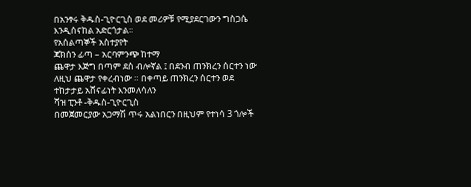በአንፃሩ ቅዱስ-ጊዮርጊስ ወደ መሪዎቹ የሚያደርገውን ግስጋሴ እንዲሰናከል አድርጎታል፡፡
የአሰልጣኞች አስተያየት
ጃክሰን ፊጣ – አርባምንጭ ከተማ
ጨዋታ እጅግ በጣም ደስ ብሎኛል ፤ በደንብ ጠንክረን ሰርተን ነው ለዚህ ጨዋታ የቀረብነው ። በቀጣይ ጠንክረን ሰርተን ወደ ተከታታይ አሸናፊነት እንመለሳለን
ሻዝ ፒንቶ -ቅዱስ-ጊዮርጊስ
በመጀመርያው አጋማሽ ጥሩ አልነበርን በዚህም የተነሳ 3 ጎሎች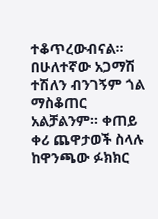ተቆጥረውብናል፡፡
በሁለተኛው አጋማሽ ተሽለን ብንገኝም ጎል ማስቆጠር አልቻልንም፡፡ ቀጠይ ቀሪ ጨዋታወች ስላሉ ከዋንጫው ፉክክር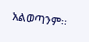አልወጣንም፡፡